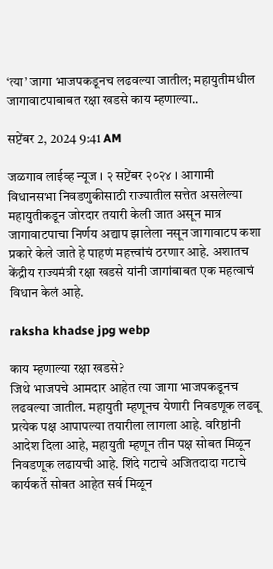‘त्या’ जागा भाजपकडूनच लढवल्या जातील; महायुतीमधील जागावाटपाबाबत रक्षा खडसे काय म्हणाल्या..

सप्टेंबर 2, 2024 9:41 AM

जळगाव लाईव्ह न्यूज । २ सप्टेंबर २०२४ । आगामी विधानसभा निवडणुकीसाठी राज्यातील सत्तेत असलेल्या महायुतीकडून जोरदार तयारी केली जात असून मात्र जागावाटपाचा निर्णय अद्याप झालेला नसून जागावाटप कशा प्रकारे केले जाते हे पाहणं महत्त्वांचं ठरणार आहे. अशातच केंद्रीय राज्यमंत्री रक्षा खडसे यांनी जागांबाबत एक महत्वाचं विधान केलं आहे.

raksha khadse jpg webp

काय म्हणाल्या रक्षा खडसे?
जिथे भाजपचे आमदार आहेत त्या जागा भाजपकडूनच लढवल्या जातील. महायुती म्हणूनच येणारी निवडणूक लढवू प्रत्येक पक्ष आपापल्या तयारीला लागला आहे. वरिष्ठांनी आदेश दिला आहे, महायुती म्हणून तीन पक्ष सोबत मिळून निवडणूक लढायची आहे. शिंदे गटाचे अजितदादा गटाचे कार्यकर्ते सोबत आहेत सर्व मिळून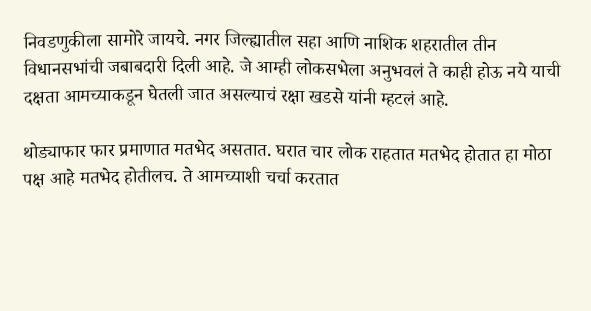निवडणुकीला सामोरे जायचे. नगर जिल्ह्यातील सहा आणि नाशिक शहरातील तीन विधानसभांची जबाबदारी दिली आहे. जे आम्ही लोकसभेला अनुभवलं ते काही होऊ नये याची दक्षता आमच्याकडून घेतली जात असल्याचं रक्षा खडसे यांनी म्हटलं आहे.

थोड्याफार फार प्रमाणात मतभेद असतात. घरात चार लोक राहतात मतभेद होतात हा मोठा पक्ष आहे मतभेद होतीलच. ते आमच्याशी चर्चा करतात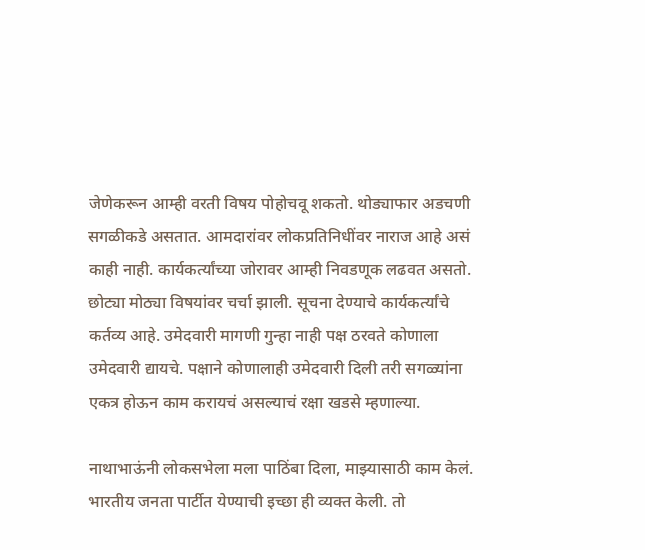जेणेकरून आम्ही वरती विषय पोहोचवू शकतो. थोड्याफार अडचणी सगळीकडे असतात. आमदारांवर लोकप्रतिनिधींवर नाराज आहे असं काही नाही. कार्यकर्त्यांच्या जोरावर आम्ही निवडणूक लढवत असतो. छोट्या मोठ्या विषयांवर चर्चा झाली. सूचना देण्याचे कार्यकर्त्यांचे कर्तव्य आहे. उमेदवारी मागणी गुन्हा नाही पक्ष ठरवते कोणाला उमेदवारी द्यायचे. पक्षाने कोणालाही उमेदवारी दिली तरी सगळ्यांना एकत्र होऊन काम करायचं असल्याचं रक्षा खडसे म्हणाल्या.

नाथाभाऊंनी लोकसभेला मला पाठिंबा दिला, माझ्यासाठी काम केलं. भारतीय जनता पार्टीत येण्याची इच्छा ही व्यक्त केली. तो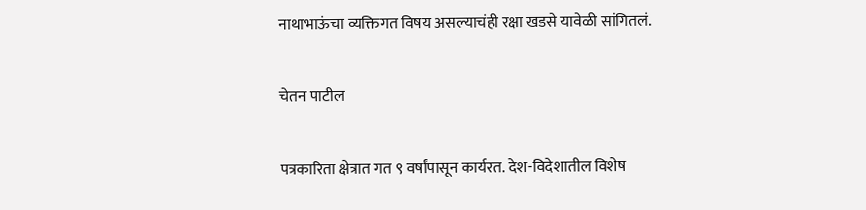नाथाभाऊंचा व्यक्तिगत विषय असल्याचंही रक्षा खडसे यावेळी सांगितलं.

चेतन पाटील

पत्रकारिता क्षेत्रात गत ९ वर्षांपासून कार्यरत. देश-विदेशातील विशेष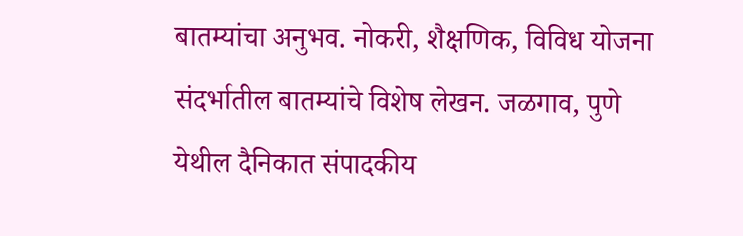बातम्यांचा अनुभव. नोकरी, शैक्षणिक, विविध योजना संदर्भातील बातम्यांचे विशेष लेखन. जळगाव, पुणे येथील दैनिकात संपादकीय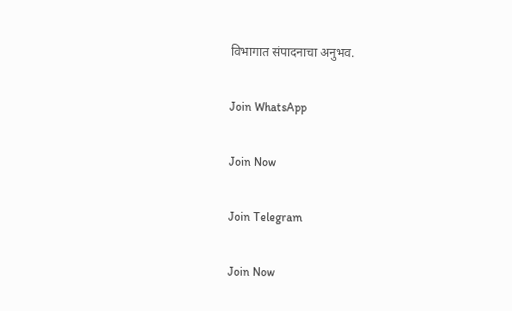विभागात संपादनाचा अनुभव.

Join WhatsApp

Join Now

Join Telegram

Join Now